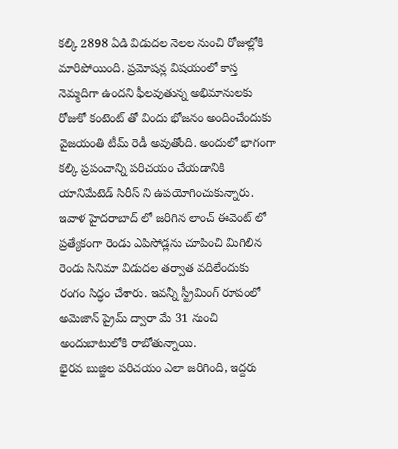కల్కి 2898 ఏడి విడుదల నెలల నుంచి రోజుల్లోకి మారిపోయింది. ప్రమోషన్ల విషయంలో కాస్త నెమ్మదిగా ఉందని ఫీలవుతున్న అభిమానులకు రోజుకో కంటెంట్ తో విందు భోజనం అందించేందుకు వైజయంతి టీమ్ రెడీ అవుతోంది. అందులో భాగంగా కల్కి ప్రపంచాన్ని పరిచయం చేయడానికి యానిమేటెడ్ సిరీస్ ని ఉపయోగించుకున్నారు. ఇవాళ హైదరాబాద్ లో జరిగిన లాంచ్ ఈవెంట్ లో ప్రత్యేకంగా రెండు ఎపిసోడ్లను చూపించి మిగిలిన రెండు సినిమా విడుదల తర్వాత వదిలేందుకు రంగం సిద్ధం చేశారు. ఇవన్నీ స్ట్రీమింగ్ రూపంలో అమెజాన్ ప్రైమ్ ద్వారా మే 31 నుంచి అందుబాటులోకి రాబోతున్నాయి.
భైరవ బుజ్జిల పరిచయం ఎలా జరిగింది, ఇద్దరు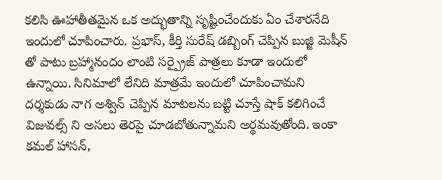కలిసి ఊహాతీతమైన ఒక అద్భుతాన్ని సృష్టించేందుకు ఏం చేశారనేది ఇందులో చూపించారు. ప్రభాస్, కీర్తి సురేష్ డబ్బింగ్ చెప్పిన బుజ్జి మెషీన్ తో పాటు బ్రహ్మానందం లాంటి సర్ప్రైజ్ పాత్రలు కూడా ఇందులో ఉన్నాయి. సినిమాలో లేనిది మాత్రమే ఇందులో చూపించామని దర్శకుడు నాగ అశ్విన్ చెప్పిన మాటలను బట్టి చూస్తే షాక్ కలిగించే విజువల్స్ ని అసలు తెరపై చూడబోతున్నామని అర్థమవుతోంది. ఇంకా కమల్ హాసన్,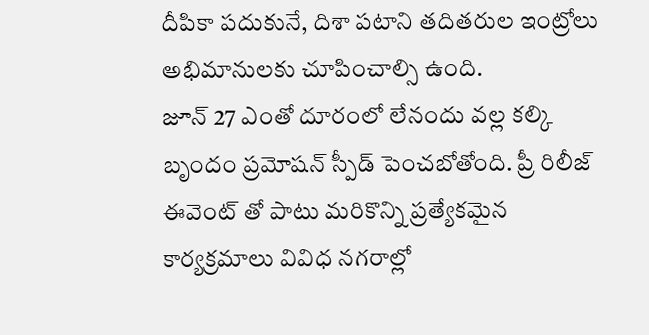దీపికా పదుకునే, దిశా పటాని తదితరుల ఇంట్రోలు అభిమానులకు చూపించాల్సి ఉంది.
జూన్ 27 ఎంతో దూరంలో లేనందు వల్ల కల్కి బృందం ప్రమోషన్ స్పీడ్ పెంచబోతోంది. ప్రీ రిలీజ్ ఈవెంట్ తో పాటు మరికొన్ని ప్రత్యేకమైన కార్యక్రమాలు వివిధ నగరాల్లో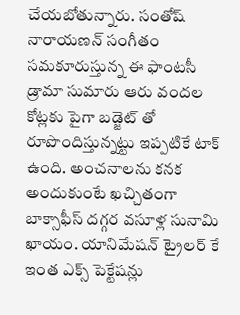చేయబోతున్నారు. సంతోష్ నారాయణన్ సంగీతం సమకూరుస్తున్న ఈ ఫాంటసీ డ్రామా సుమారు ఆరు వందల కోట్లకు పైగా బడ్జెట్ తో రూపొందిస్తున్నట్టు ఇప్పటికే టాక్ ఉంది. అంచనాలను కనక అందుకుంటే ఖచ్చితంగా బాక్సాఫీస్ దగ్గర వసూళ్ల సునామి ఖాయం. యానిమేషన్ ట్రైలర్ కే ఇంత ఎక్స్ పెక్టేషన్లు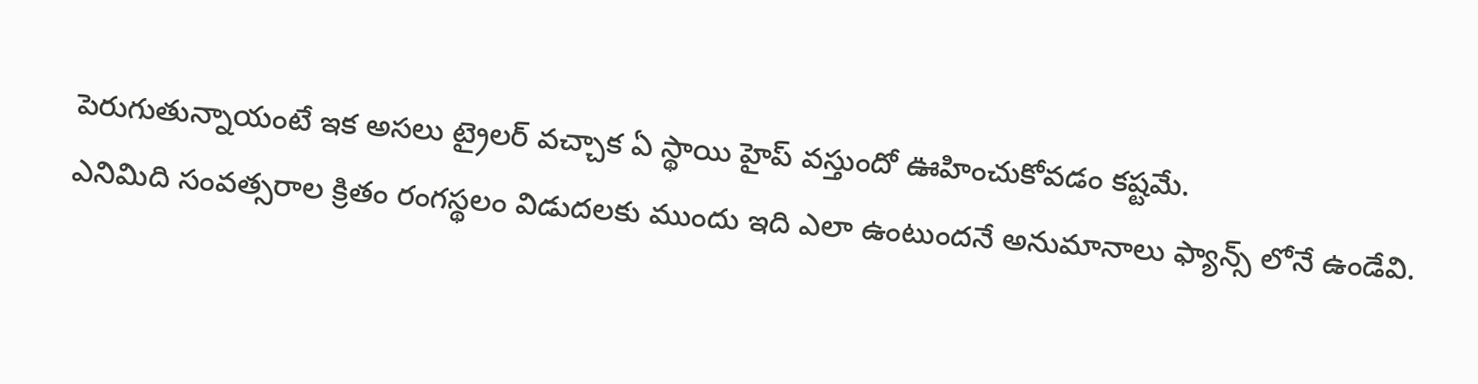పెరుగుతున్నాయంటే ఇక అసలు ట్రైలర్ వచ్చాక ఏ స్థాయి హైప్ వస్తుందో ఊహించుకోవడం కష్టమే.
ఎనిమిది సంవత్సరాల క్రితం రంగస్థలం విడుదలకు ముందు ఇది ఎలా ఉంటుందనే అనుమానాలు ఫ్యాన్స్ లోనే ఉండేవి.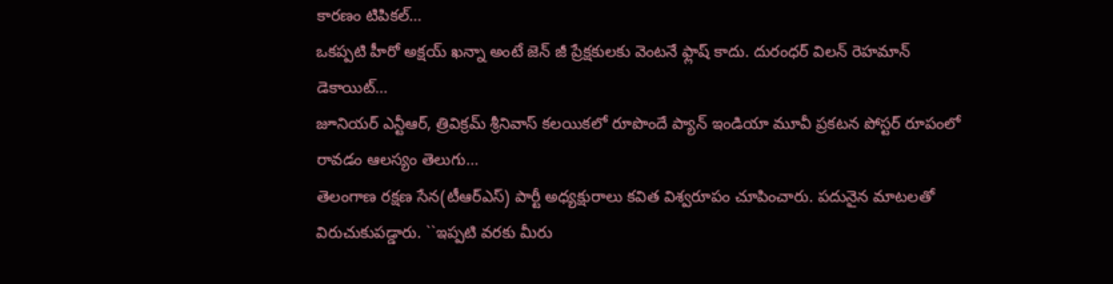కారణం టిపికల్…
ఒకప్పటి హీరో అక్షయ్ ఖన్నా అంటే జెన్ జీ ప్రేక్షకులకు వెంటనే ఫ్లాష్ కాదు. దురంధర్ విలన్ రెహమాన్ డెకాయిట్…
జూనియర్ ఎన్టీఆర్, త్రివిక్రమ్ శ్రీనివాస్ కలయికలో రూపొందే ప్యాన్ ఇండియా మూవీ ప్రకటన పోస్టర్ రూపంలో రావడం ఆలస్యం తెలుగు…
తెలంగాణ రక్షణ సేన(టీఆర్ఎస్) పార్టీ అధ్యక్షురాలు కవిత విశ్వరూపం చూపించారు. పదునైన మాటలతో విరుచుకుపడ్డారు. ``ఇప్పటి వరకు మీరు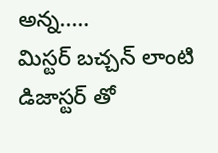అన్న..…
మిస్టర్ బచ్చన్ లాంటి డిజాస్టర్ తో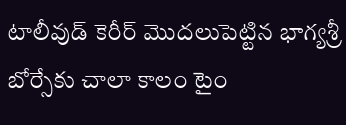టాలీవుడ్ కెరీర్ మొదలుపెట్టిన భాగ్యశ్రీ బోర్సేకు చాలా కాలం టైం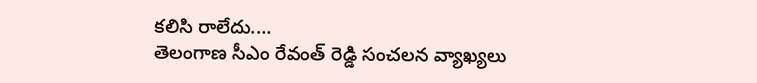కలిసి రాలేదు.…
తెలంగాణ సీఎం రేవంత్ రెడ్డి సంచలన వ్యాఖ్యలు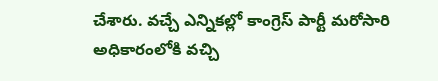చేశారు. వచ్చే ఎన్నికల్లో కాంగ్రెస్ పార్టీ మరోసారి అధికారంలోకి వచ్చి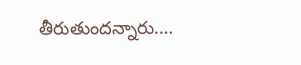తీరుతుందన్నారు.…